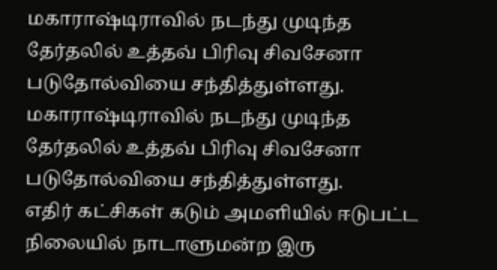மகாராஷ்டிராவில் நடந்து முடிந்த தேர்தலில் உத்தவ் பிரிவு சிவசேனா படுதோல்வியை சந்தித்துள்ளது.
மகாராஷ்டிராவில் நடந்து முடிந்த தேர்தலில் உத்தவ் பிரிவு சிவசேனா படுதோல்வியை சந்தித்துள்ளது.
எதிர் கட்சிகள் கடும் அமளியில் ஈடுபட்ட நிலையில் நாடாளுமன்ற இரு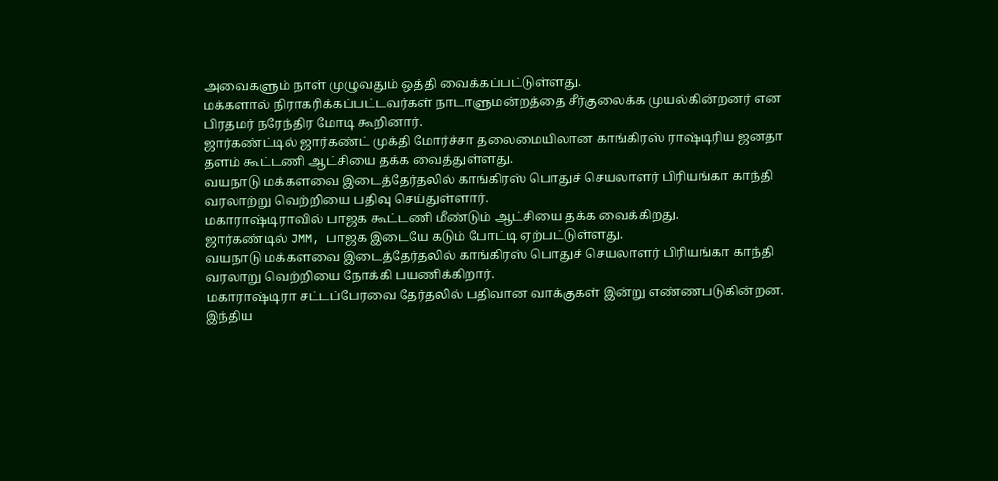அவைகளும் நாள் முழுவதும் ஒத்தி வைக்கப்பட்டுள்ளது.
மக்களால் நிராகரிக்கப்பட்டவர்கள் நாடாளுமன்றத்தை சீர்குலைக்க முயல்கின்றனர் என பிரதமர் நரேந்திர மோடி கூறினார்.
ஜார்கண்ட்டில் ஜார்கண்ட் முக்தி மோர்ச்சா தலைமையிலான காங்கிரஸ் ராஷ்டிரிய ஜனதா தளம் கூட்டணி ஆட்சியை தக்க வைத்துள்ளது.
வயநாடு மக்களவை இடைத்தேர்தலில் காங்கிரஸ் பொதுச் செயலாளர் பிரியங்கா காந்தி வரலாற்று வெற்றியை பதிவு செய்துள்ளார்.
மகாராஷ்டிராவில் பாஜக கூட்டணி மீண்டும் ஆட்சியை தக்க வைக்கிறது.
ஜார்கண்டில் JMM, பாஜக இடையே கடும் போட்டி ஏற்பட்டுள்ளது.
வயநாடு மக்களவை இடைத்தேர்தலில் காங்கிரஸ் பொதுச் செயலாளர் பிரியங்கா காந்தி வரலாறு வெற்றியை நோக்கி பயணிக்கிறார்.
மகாராஷ்டிரா சட்டப்பேரவை தேர்தலில் பதிவான வாக்குகள் இன்று எண்ணபடுகின்றன.
இந்திய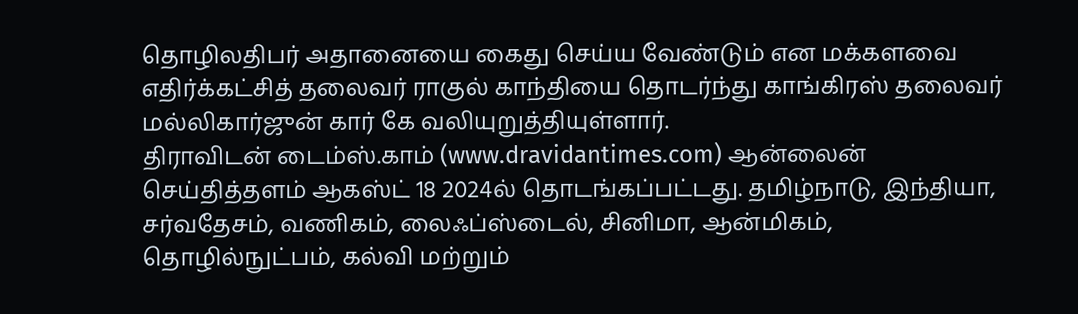தொழிலதிபர் அதானையை கைது செய்ய வேண்டும் என மக்களவை எதிர்க்கட்சித் தலைவர் ராகுல் காந்தியை தொடர்ந்து காங்கிரஸ் தலைவர் மல்லிகார்ஜுன் கார் கே வலியுறுத்தியுள்ளார்.
திராவிடன் டைம்ஸ்.காம் (www.dravidantimes.com) ஆன்லைன் செய்தித்தளம் ஆகஸ்ட் 18 2024ல் தொடங்கப்பட்டது. தமிழ்நாடு, இந்தியா, சர்வதேசம், வணிகம், லைஃப்ஸ்டைல், சினிமா, ஆன்மிகம், தொழில்நுட்பம், கல்வி மற்றும்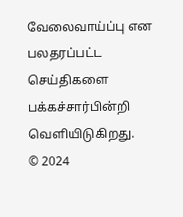வேலைவாய்ப்பு என பலதரப்பட்ட செய்திகளை பக்கச்சார்பின்றி வெளியிடுகிறது.
© 2024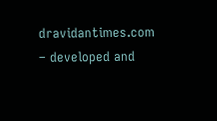dravidantimes.com – developed and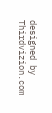designed by Thirdvizion.com